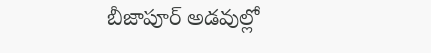బీజాపూర్ అడవుల్లో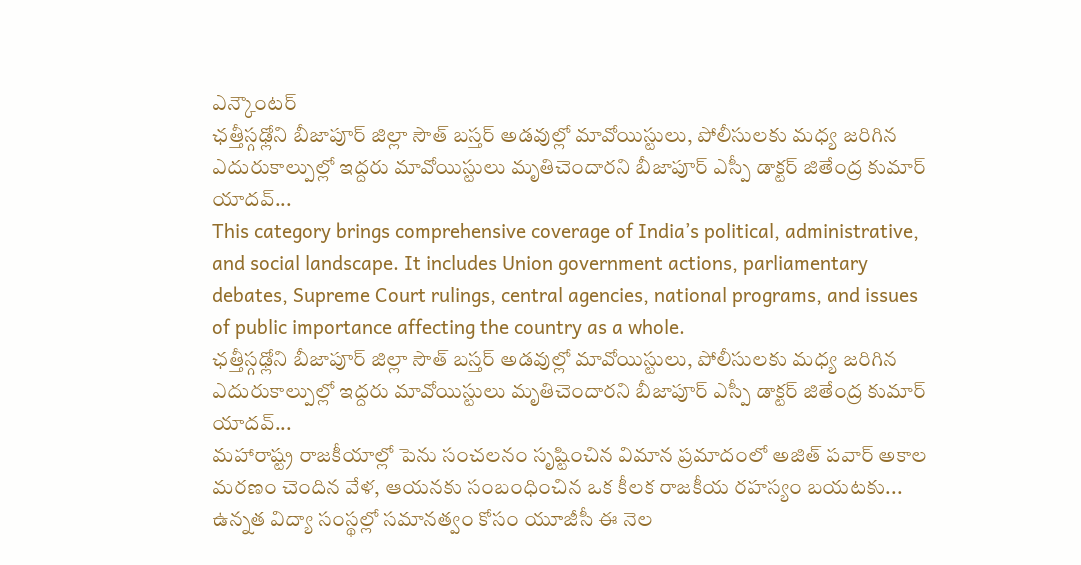ఎన్కౌంటర్
ఛత్తీస్గఢ్లోని బీజాపూర్ జిల్లా సౌత్ బస్తర్ అడవుల్లో మావోయిస్టులు, పోలీసులకు మధ్య జరిగిన ఎదురుకాల్పుల్లో ఇద్దరు మావోయిస్టులు మృతిచెందారని బీజాపూర్ ఎస్పీ డాక్టర్ జితేంద్ర కుమార్ యాదవ్...
This category brings comprehensive coverage of India’s political, administrative, and social landscape. It includes Union government actions, parliamentary debates, Supreme Court rulings, central agencies, national programs, and issues of public importance affecting the country as a whole.
ఛత్తీస్గఢ్లోని బీజాపూర్ జిల్లా సౌత్ బస్తర్ అడవుల్లో మావోయిస్టులు, పోలీసులకు మధ్య జరిగిన ఎదురుకాల్పుల్లో ఇద్దరు మావోయిస్టులు మృతిచెందారని బీజాపూర్ ఎస్పీ డాక్టర్ జితేంద్ర కుమార్ యాదవ్...
మహారాష్ట్ర రాజకీయాల్లో పెను సంచలనం సృష్టించిన విమాన ప్రమాదంలో అజిత్ పవార్ అకాల మరణం చెందిన వేళ, ఆయనకు సంబంధించిన ఒక కీలక రాజకీయ రహస్యం బయటకు...
ఉన్నత విద్యా సంస్థల్లో సమానత్వం కోసం యూజీసీ ఈ నెల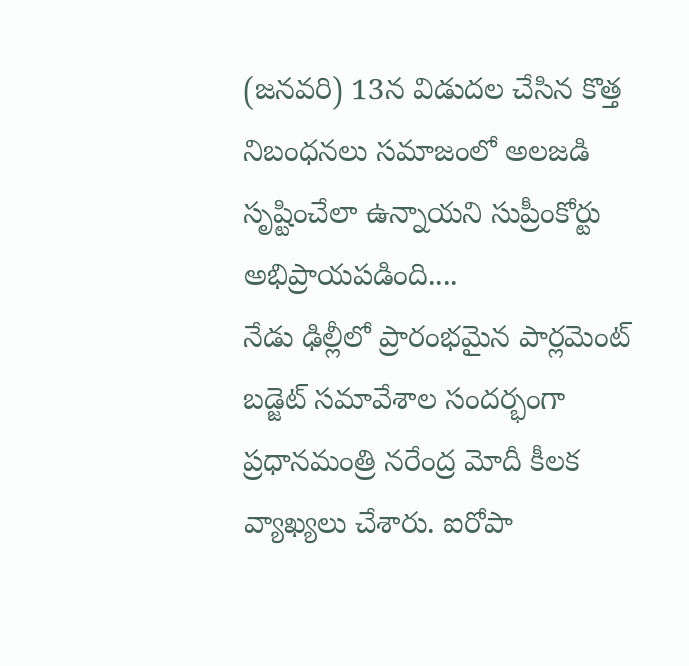(జనవరి) 13న విడుదల చేసిన కొత్త నిబంధనలు సమాజంలో అలజడి సృష్టించేలా ఉన్నాయని సుప్రీంకోర్టు అభిప్రాయపడింది....
నేడు ఢిల్లీలో ప్రారంభమైన పార్లమెంట్ బడ్జెట్ సమావేశాల సందర్భంగా ప్రధానమంత్రి నరేంద్ర మోదీ కీలక వ్యాఖ్యలు చేశారు. ఐరోపా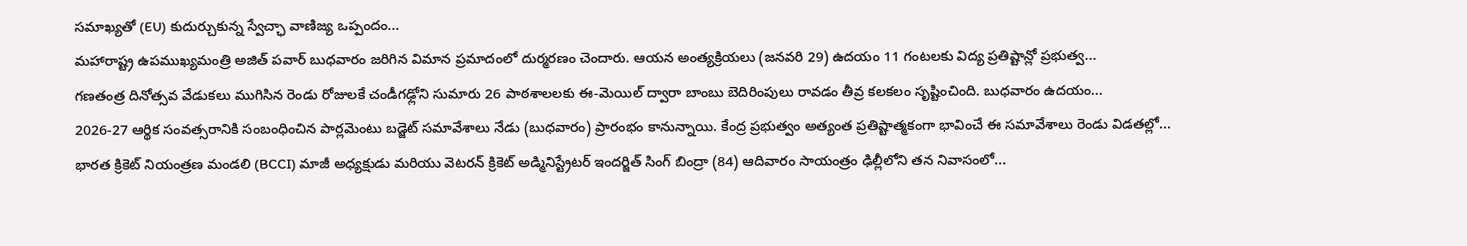సమాఖ్యతో (EU) కుదుర్చుకున్న స్వేచ్ఛా వాణిజ్య ఒప్పందం...
మహారాష్ట్ర ఉపముఖ్యమంత్రి అజిత్ పవార్ బుధవారం జరిగిన విమాన ప్రమాదంలో దుర్మరణం చెందారు. ఆయన అంత్యక్రియలు (జనవరి 29) ఉదయం 11 గంటలకు విద్య ప్రతిష్టాన్లో ప్రభుత్వ...
గణతంత్ర దినోత్సవ వేడుకలు ముగిసిన రెండు రోజులకే చండీగఢ్లోని సుమారు 26 పాఠశాలలకు ఈ-మెయిల్ ద్వారా బాంబు బెదిరింపులు రావడం తీవ్ర కలకలం సృష్టించింది. బుధవారం ఉదయం...
2026-27 ఆర్థిక సంవత్సరానికి సంబంధించిన పార్లమెంటు బడ్జెట్ సమావేశాలు నేడు (బుధవారం) ప్రారంభం కానున్నాయి. కేంద్ర ప్రభుత్వం అత్యంత ప్రతిష్టాత్మకంగా భావించే ఈ సమావేశాలు రెండు విడతల్లో...
భారత క్రికెట్ నియంత్రణ మండలి (BCCI) మాజీ అధ్యక్షుడు మరియు వెటరన్ క్రికెట్ అడ్మినిస్ట్రేటర్ ఇందర్జిత్ సింగ్ బింద్రా (84) ఆదివారం సాయంత్రం ఢిల్లీలోని తన నివాసంలో...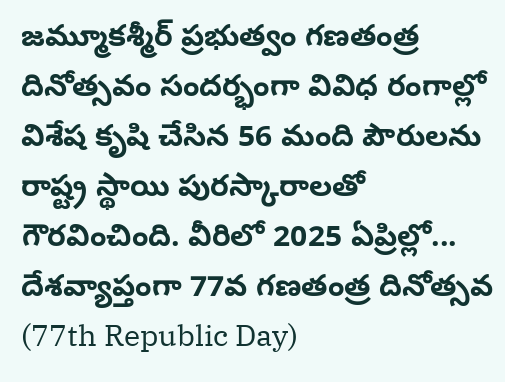జమ్మూకశ్మీర్ ప్రభుత్వం గణతంత్ర దినోత్సవం సందర్భంగా వివిధ రంగాల్లో విశేష కృషి చేసిన 56 మంది పౌరులను రాష్ట్ర స్థాయి పురస్కారాలతో గౌరవించింది. వీరిలో 2025 ఏప్రిల్లో...
దేశవ్యాప్తంగా 77వ గణతంత్ర దినోత్సవ (77th Republic Day)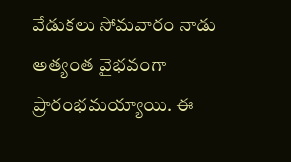వేడుకలు సోమవారం నాడు అత్యంత వైభవంగా ప్రారంభమయ్యాయి. ఈ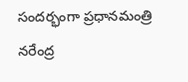సందర్భంగా ప్రధానమంత్రి నరేంద్ర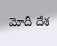మోదీ దేశ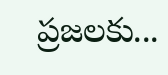ప్రజలకు...